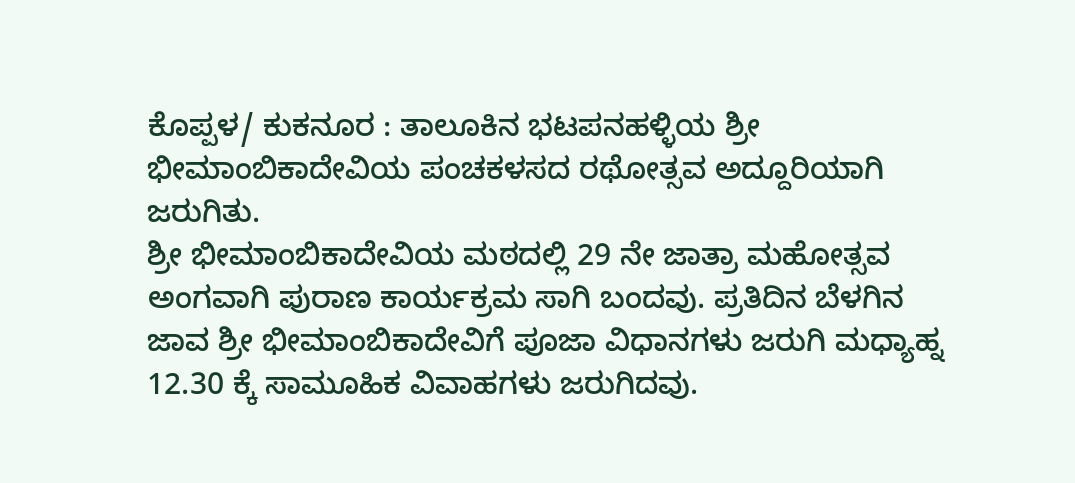ಕೊಪ್ಪಳ/ ಕುಕನೂರ : ತಾಲೂಕಿನ ಭಟಪನಹಳ್ಳಿಯ ಶ್ರೀ ಭೀಮಾಂಬಿಕಾದೇವಿಯ ಪಂಚಕಳಸದ ರಥೋತ್ಸವ ಅದ್ದೂರಿಯಾಗಿ ಜರುಗಿತು.
ಶ್ರೀ ಭೀಮಾಂಬಿಕಾದೇವಿಯ ಮಠದಲ್ಲಿ 29 ನೇ ಜಾತ್ರಾ ಮಹೋತ್ಸವ ಅಂಗವಾಗಿ ಪುರಾಣ ಕಾರ್ಯಕ್ರಮ ಸಾಗಿ ಬಂದವು. ಪ್ರತಿದಿನ ಬೆಳಗಿನ ಜಾವ ಶ್ರೀ ಭೀಮಾಂಬಿಕಾದೇವಿಗೆ ಪೂಜಾ ವಿಧಾನಗಳು ಜರುಗಿ ಮಧ್ಯಾಹ್ನ 12.30 ಕ್ಕೆ ಸಾಮೂಹಿಕ ವಿವಾಹಗಳು ಜರುಗಿದವು.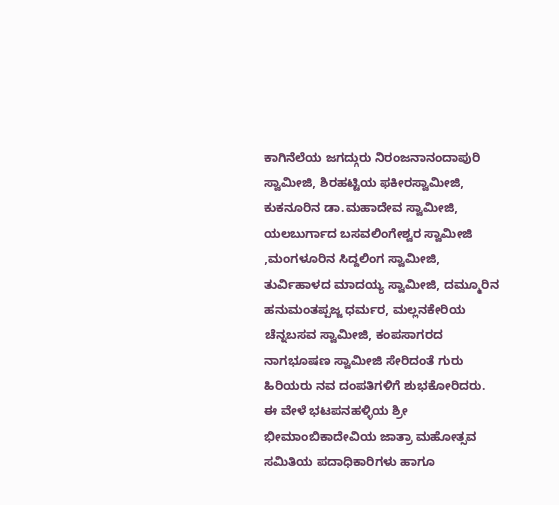ಕಾಗಿನೆಲೆಯ ಜಗದ್ಗುರು ನಿರಂಜನಾನಂದಾಪುರಿ ಸ್ವಾಮೀಜಿ, ಶಿರಹಟ್ಟಿಯ ಫಕೀರಸ್ವಾಮೀಜಿ, ಕುಕನೂರಿನ ಡಾ.ಮಹಾದೇವ ಸ್ವಾಮೀಜಿ, ಯಲಬುರ್ಗಾದ ಬಸವಲಿಂಗೇಶ್ವರ ಸ್ವಾಮೀಜಿ ,ಮಂಗಳೂರಿನ ಸಿದ್ದಲಿಂಗ ಸ್ವಾಮೀಜಿ, ತುರ್ವಿಹಾಳದ ಮಾದಯ್ಯ ಸ್ವಾಮೀಜಿ, ದಮ್ಮೂರಿನ ಹನುಮಂತಪ್ಪಜ್ಜ ಧರ್ಮರ, ಮಲ್ಲನಕೇರಿಯ ಚೆನ್ನಬಸವ ಸ್ವಾಮೀಜಿ, ಕಂಪಸಾಗರದ ನಾಗಭೂಷಣ ಸ್ವಾಮೀಜಿ ಸೇರಿದಂತೆ ಗುರು ಹಿರಿಯರು ನವ ದಂಪತಿಗಳಿಗೆ ಶುಭಕೋರಿದರು.
ಈ ವೇಳೆ ಭಟಪನಹಳ್ಳಿಯ ಶ್ರೀ ಭೀಮಾಂಬಿಕಾದೇವಿಯ ಜಾತ್ರಾ ಮಹೋತ್ಸವ ಸಮಿತಿಯ ಪದಾಧಿಕಾರಿಗಳು ಹಾಗೂ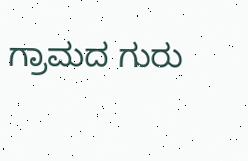ಗ್ರಾಮದ ಗುರು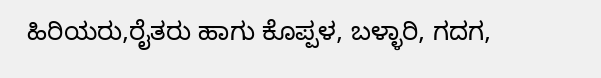ಹಿರಿಯರು,ರೈತರು ಹಾಗು ಕೊಪ್ಪಳ, ಬಳ್ಳಾರಿ, ಗದಗ,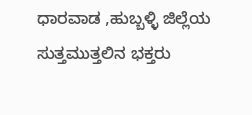ಧಾರವಾಡ ,ಹುಬ್ಬಳ್ಳಿ ಜಿಲ್ಲೆಯ ಸುತ್ತಮುತ್ತಲಿನ ಭಕ್ತರು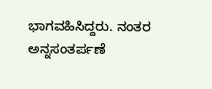ಭಾಗವಹಿಸಿದ್ದರು. ನಂತರ ಅನ್ನಸಂತರ್ಪಣೆ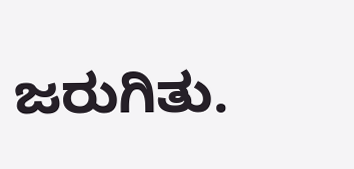ಜರುಗಿತು.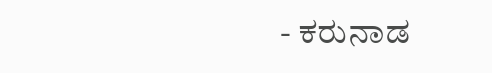- ಕರುನಾಡ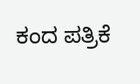ಕಂದ ಪತ್ರಿಕೆ